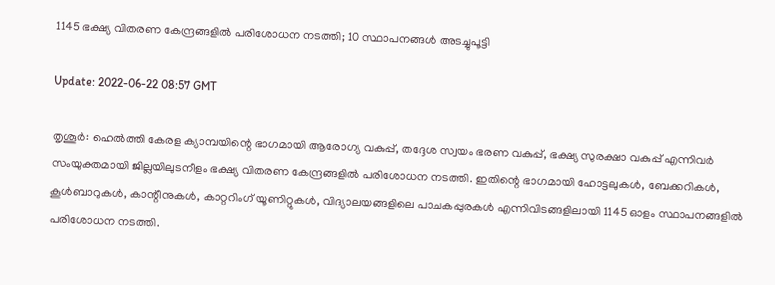1145 ഭക്ഷ്യ വിതരണ കേന്ദ്രങ്ങളില്‍ പരിശോധന നടത്തി; 10 സ്ഥാപനങ്ങള്‍ അടച്ചുപൂട്ടി

Update: 2022-06-22 08:57 GMT

തൃശൂര്‍: ഹെല്‍ത്തി കേരള ക്യാമ്പയിന്റെ ഭാഗമായി ആരോഗ്യ വകുപ്പ്, തദ്ദേശ സ്വയം ഭരണ വകുപ്പ്, ഭക്ഷ്യ സുരക്ഷാ വകുപ്പ് എന്നിവര്‍ സംയുക്തമായി ജില്ലയിലുടനീളം ഭക്ഷ്യ വിതരണ കേന്ദ്രങ്ങളില്‍ പരിശോധന നടത്തി. ഇതിന്റെ ഭാഗമായി ഹോട്ടലുകള്‍, ബേക്കറികള്‍, കൂള്‍ബാറുകള്‍, കാന്റീനുകള്‍, കാറ്ററിംഗ് യൂണിറ്റുകള്‍, വിദ്യാലയങ്ങളിലെ പാചകപ്പുരകള്‍ എന്നിവിടങ്ങളിലായി 1145 ഓളം സ്ഥാപനങ്ങളില്‍ പരിശോധന നടത്തി.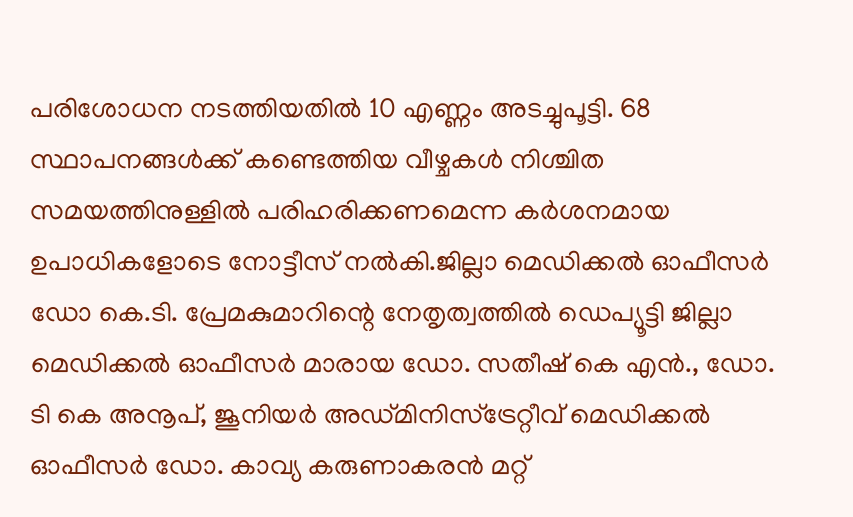പരിശോധന നടത്തിയതില്‍ 10 എണ്ണം അടച്ചുപൂട്ടി. 68 സ്ഥാപനങ്ങള്‍ക്ക് കണ്ടെത്തിയ വീഴ്ചകള്‍ നിശ്ചിത സമയത്തിനുള്ളില്‍ പരിഹരിക്കണമെന്ന കര്‍ശനമായ ഉപാധികളോടെ നോട്ടീസ് നല്‍കി.ജില്ലാ മെഡിക്കല്‍ ഓഫീസര്‍ ഡോ കെ.ടി. പ്രേമകുമാറിന്റെ നേതൃത്വത്തില്‍ ഡെപ്യൂട്ടി ജില്ലാ മെഡിക്കല്‍ ഓഫീസര്‍ മാരായ ഡോ. സതീഷ് കെ എന്‍., ഡോ. ടി കെ അനൂപ്, ജൂനിയര്‍ അഡ്മിനിസ്‌ട്രേറ്റീവ് മെഡിക്കല്‍ ഓഫീസര്‍ ഡോ. കാവ്യ കരുണാകരന്‍ മറ്റ്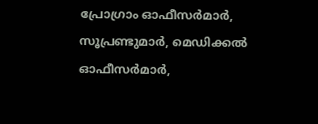പ്രോഗ്രാം ഓഫീസര്‍മാര്‍, സൂപ്രണ്ടുമാര്‍, മെഡിക്കല്‍ ഓഫീസര്‍മാര്‍,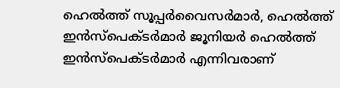ഹെല്‍ത്ത് സൂപ്പര്‍വൈസര്‍മാര്‍, ഹെല്‍ത്ത് ഇന്‍സ്‌പെക്ടര്‍മാര്‍ ജൂനിയര്‍ ഹെല്‍ത്ത് ഇന്‍സ്‌പെക്ടര്‍മാര്‍ എന്നിവരാണ്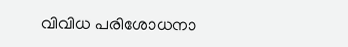വിവിധ പരിശോധനാ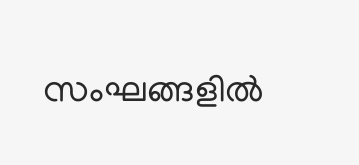സംഘങ്ങളില്‍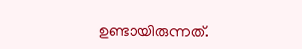ഉണ്ടായിരുന്നത്.